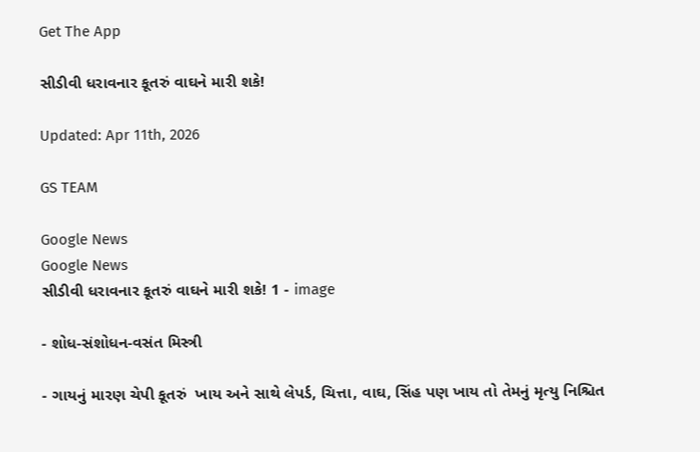Get The App

સીડીવી ધરાવનાર કૂતરું વાઘને મારી શકે!

Updated: Apr 11th, 2026

GS TEAM

Google News
Google News
સીડીવી ધરાવનાર કૂતરું વાઘને મારી શકે! 1 - image

- શોધ-સંશોધન-વસંત મિસ્ત્રી

- ગાયનું મારણ ચેપી કૂતરું  ખાય અને સાથે લેપર્ડ, ચિત્તા, વાઘ, સિંહ પણ ખાય તો તેમનું મૃત્યુ નિશ્ચિત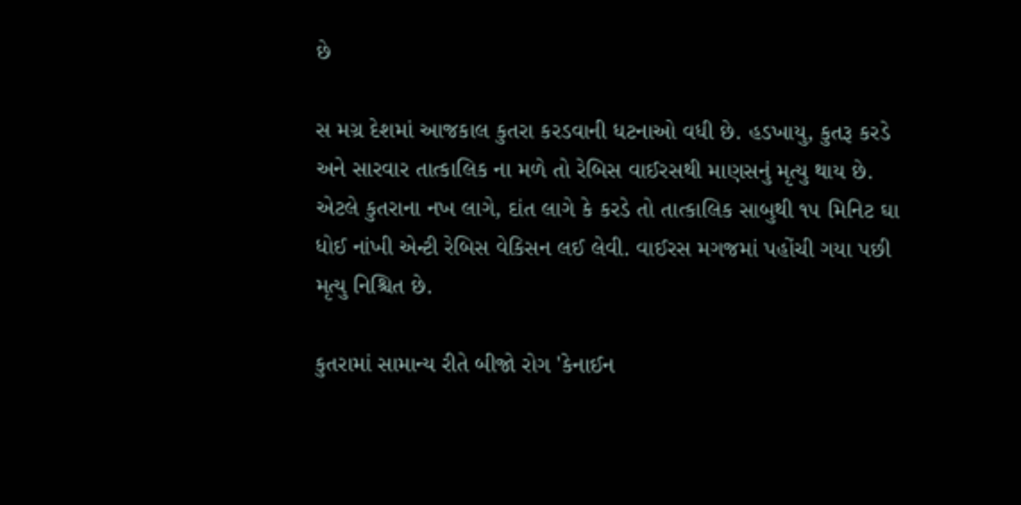છે

સ મગ્ર દેશમાં આજકાલ કુતરા કરડવાની ધટનાઓ વધી છે. હડખાયુ, કુતરૂ કરડે અને સારવાર તાત્કાલિક ના મળે તો રેબિસ વાઈરસથી માણસનું મૃત્યુ થાય છે. એટલે કુતરાના નખ લાગે, દાંત લાગે કે કરડે તો તાત્કાલિક સાબુથી ૧૫ મિનિટ ઘા ધોઈ નાંખી એન્ટી રેબિસ વેકિસન લઈ લેવી. વાઈરસ મગજમાં પહોંચી ગયા પછી મૃત્યુ નિશ્ચિત છે.

કુતરામાં સામાન્ય રીતે બીજો રોગ 'કેનાઈન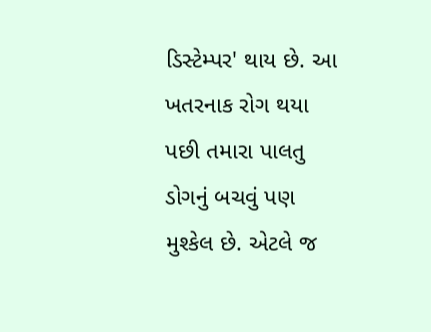ડિસ્ટેમ્પર' થાય છે. આ ખતરનાક રોગ થયા પછી તમારા પાલતુ ડોગનું બચવું પણ મુશ્કેલ છે. એટલે જ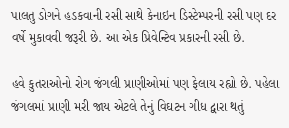પાલતુ ડોગને હડકવાની રસી સાથે કેનાઇન ડિસ્ટેમ્પરની રસી પણ દર વર્ષે મુકાવવી જરૂરી છે. આ એક પ્રિવેન્ટિવ પ્રકારની રસી છે.

હવે કુતરાઓનો રોગ જંગલી પ્રાણીઓમાં પણ ફેલાય રહ્યો છે. પહેલા જંગલમાં પ્રાણી મરી જાય એટલે તેનું વિઘટન ગીધ દ્વારા થતું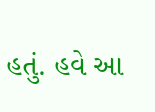હતું. હવે આ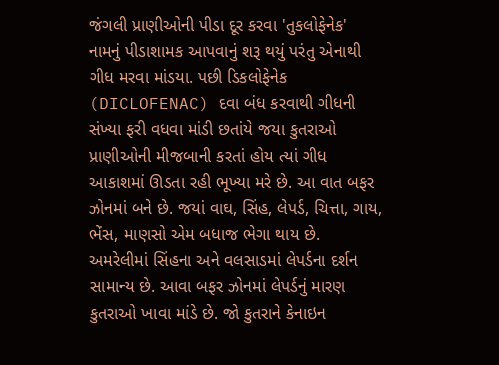જંગલી પ્રાણીઓની પીડા દૂર કરવા 'તુકલોફેનેક' નામનું પીડાશામક આપવાનું શરૂ થયું પરંતુ એનાથી ગીધ મરવા માંડયા. પછી ડિકલોફેનેક (DICLOFENAC) દવા બંધ કરવાથી ગીધની સંખ્યા ફરી વધવા માંડી છતાંયે જયા કુતરાઓ પ્રાણીઓની મીજબાની કરતાં હોય ત્યાં ગીધ આકાશમાં ઊડતા રહી ભૂખ્યા મરે છે. આ વાત બફર ઝોનમાં બને છે. જયાં વાઘ, સિંહ, લેપર્ડ, ચિત્તા, ગાય, ભેંસ, માણસો એમ બધાજ ભેગા થાય છે. અમરેલીમાં સિંહના અને વલસાડમાં લેપર્ડના દર્શન સામાન્ય છે. આવા બફર ઝોનમાં લેપર્ડનું મારણ કુતરાઓ ખાવા માંડે છે. જો કુતરાને કેનાઇન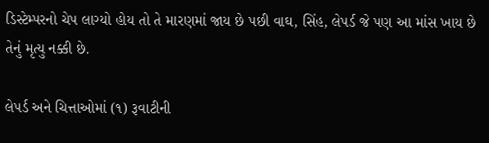ડિસ્ટેમ્પરનો ચેપ લાગ્યો હોય તો તે મારણમાં જાય છે પછી વાઘ, સિંહ, લેપર્ડ જે પણ આ માંસ ખાય છે તેનું મૃત્યુ નક્કી છે.

લેપર્ડ અને ચિત્તાઓમાં (૧) રૂવાટીની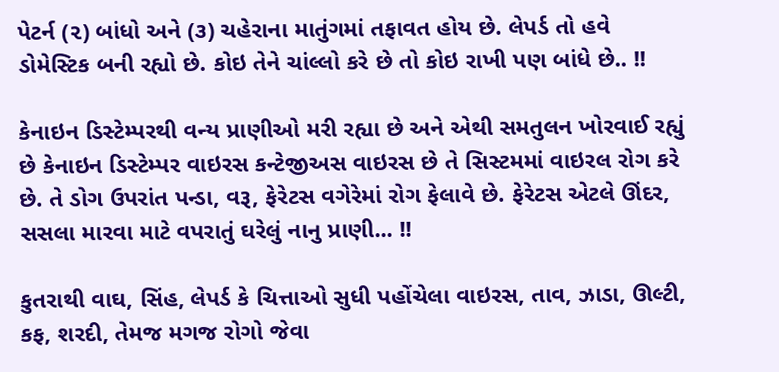પેટર્ન (૨) બાંધો અને (૩) ચહેરાના માતુંગમાં તફાવત હોય છે. લેપર્ડ તો હવે ડોમેસ્ટિક બની રહ્યો છે. કોઇ તેને ચાંલ્લો કરે છે તો કોઇ રાખી પણ બાંધે છે.. !!

કેનાઇન ડિસ્ટેમ્પરથી વન્ય પ્રાણીઓ મરી રહ્યા છે અને એથી સમતુલન ખોરવાઈ રહ્યું છે કેનાઇન ડિસ્ટેમ્પર વાઇરસ કન્ટેજીઅસ વાઇરસ છે તે સિસ્ટમમાં વાઇરલ રોગ કરે છે. તે ડોગ ઉપરાંત પન્ડા, વરૂ, ફેરેટસ વગેરેમાં રોગ ફેલાવે છે. ફેરેટસ એટલે ઊંદર, સસલા મારવા માટે વપરાતું ઘરેલું નાનુ પ્રાણી... !!

કુતરાથી વાઘ, સિંહ, લેપર્ડ કે ચિત્તાઓ સુધી પહોંચેલા વાઇરસ, તાવ, ઝાડા, ઊલ્ટી, કફ, શરદી, તેમજ મગજ રોગો જેવા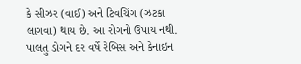કે સીઝર (વાઈ) અને ટિવચિંગ (ઝટકા લાગવા) થાય છે. આ રોગનો ઉપાય નથી. પાલતુ ડોગને દર વર્ષે રેબિસ અને કેનાઇન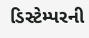ડિસ્ટેમ્પરની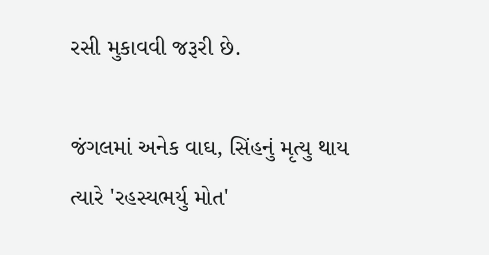રસી મુકાવવી જરૂરી છે.

જંગલમાં અનેક વાઘ, સિંહનું મૃત્યુ થાય ત્યારે 'રહસ્યભર્યુ મોત'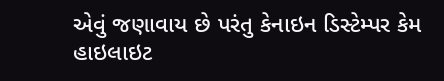એવું જણાવાય છે પરંતુ કેનાઇન ડિસ્ટેમ્પર કેમ હાઇલાઇટ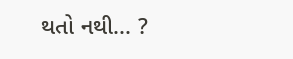થતો નથી... ?